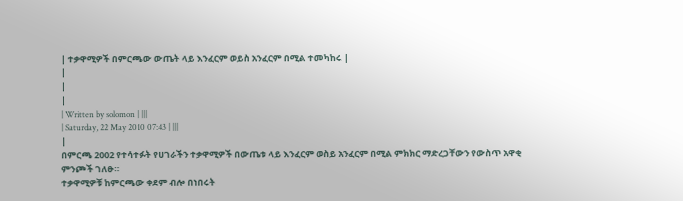| ተቃዋሚዎች በምርጫው ውጤት ላይ እንፈርም ወይስ አንፈርም በሚል ተመካከሩ |
|
|
|
| Written by solomon | |||
| Saturday, 22 May 2010 07:43 | |||
|
በምርጫ 2002 የተሳተፉት የሀገራችን ተቃዋሚዎች በውጤቱ ላይ እንፈርም ወስይ አንፈርም በሚል ምክክር ማድረጋቸውን የውስጥ አዋቂ ምንጮች ገለፁ።
ተቃዋሚዎቹ ከምርጫው ቀደም ብሎ በነበሩት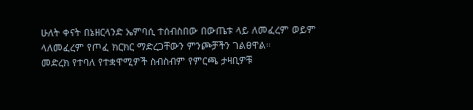ሁለት ቀናት በኔዘርላንድ ኤምባሲ ተሰብስበው በውጤቱ ላይ ለመፈረም ወይም ላለመፈረም የጦፈ ክርክር ማድረጋቸውን ምንጮቻችን ገልፀዋል።
መድረክ የተባለ የተቋዋሚዎች ስብስብም የምርጫ ታዛቢዎቹ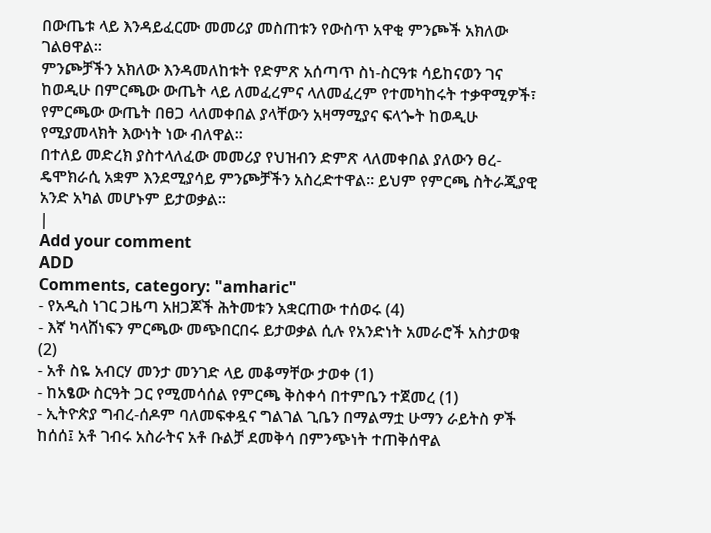በውጤቱ ላይ እንዳይፈርሙ መመሪያ መስጠቱን የውስጥ አዋቂ ምንጮች አክለው ገልፀዋል።
ምንጮቻችን አክለው እንዳመለከቱት የድምጽ አሰጣጥ ስነ-ስርዓቱ ሳይከናወን ገና ከወዲሁ በምርጫው ውጤት ላይ ለመፈረምና ላለመፈረም የተመካከሩት ተቃዋሚዎች፣ የምርጫው ውጤት በፀጋ ላለመቀበል ያላቸውን አዛማሚያና ፍላጐት ከወዲሁ የሚያመላክት እውነት ነው ብለዋል።
በተለይ መድረክ ያስተላለፈው መመሪያ የህዝብን ድምጽ ላለመቀበል ያለውን ፀረ-ዴሞክራሲ አቋም እንደሚያሳይ ምንጮቻችን አስረድተዋል። ይህም የምርጫ ስትራጂያዊ አንድ አካል መሆኑም ይታወቃል።
|
Add your comment
ADD
Comments, category: "amharic"
- የአዲስ ነገር ጋዜጣ አዘጋጆች ሕትመቱን አቋርጠው ተሰወሩ (4)
- እኛ ካላሸነፍን ምርጫው መጭበርበሩ ይታወቃል ሲሉ የአንድነት አመራሮች አስታወቁ (2)
- አቶ ስዬ አብርሃ መንታ መንገድ ላይ መቆማቸው ታወቀ (1)
- ከአፄው ስርዓት ጋር የሚመሳሰል የምርጫ ቅስቀሳ በተምቤን ተጀመረ (1)
- ኢትዮጵያ ግብረ-ሰዶም ባለመፍቀዷና ግልገል ጊቤን በማልማቷ ሁማን ራይትስ ዎች ከሰሰ፤ አቶ ገብሩ አስራትና አቶ ቡልቻ ደመቅሳ በምንጭነት ተጠቅሰዋል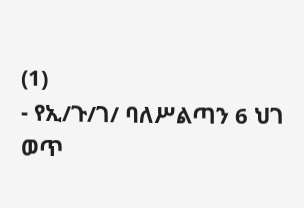(1)
- የኢ/ጉ/ገ/ ባለሥልጣን 6 ህገ ወጥ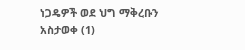ነጋዴዎች ወደ ህግ ማቅረቡን አስታወቀ (1)